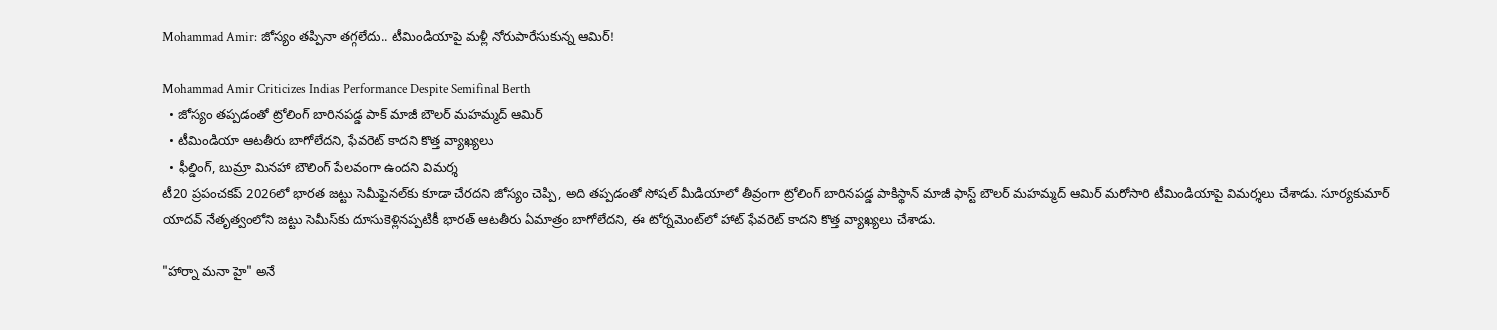Mohammad Amir: జోస్యం తప్పినా తగ్గలేదు.. టీమిండియాపై మళ్లీ నోరుపారేసుకున్న ఆమిర్!

Mohammad Amir Criticizes Indias Performance Despite Semifinal Berth
  • జోస్యం తప్పడంతో ట్రోలింగ్ బారినపడ్డ పాక్ మాజీ బౌలర్ మహమ్మద్ ఆమిర్
  • టీమిండియా ఆటతీరు బాగోలేదని, ఫేవరెట్ కాదని కొత్త వ్యాఖ్యలు
  • ఫీల్డింగ్, బుమ్రా మినహా బౌలింగ్ పేలవంగా ఉందని విమర్శ
టీ20 ప్రపంచకప్ 2026లో భారత జట్టు సెమీఫైనల్‌కు కూడా చేరదని జోస్యం చెప్పి, అది తప్పడంతో సోషల్ మీడియాలో తీవ్రంగా ట్రోలింగ్ బారినపడ్డ పాకిస్థాన్ మాజీ ఫాస్ట్ బౌలర్ మహమ్మద్ ఆమిర్ మరోసారి టీమిండియాపై విమర్శలు చేశాడు. సూర్యకుమార్ యాదవ్ నేతృత్వంలోని జట్టు సెమీస్‌కు దూసుకెళ్లినప్పటికీ భారత్ ఆటతీరు ఏమాత్రం బాగోలేదని, ఈ టోర్నమెంట్‌లో హాట్ ఫేవరెట్ కాదని కొత్త వ్యాఖ్యలు చేశాడు.

"హార్నా మనా హై" అనే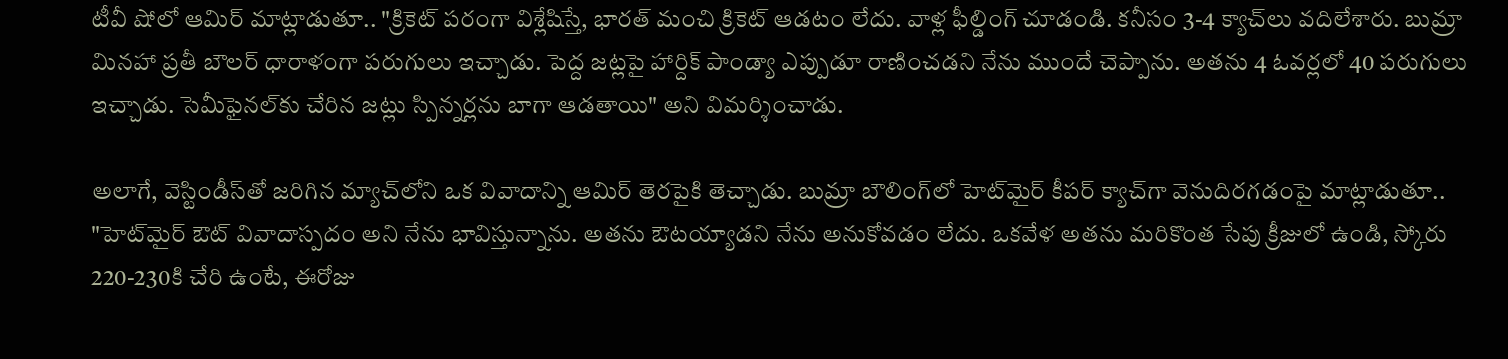టీవీ షోలో ఆమిర్ మాట్లాడుతూ.. "క్రికెట్ పరంగా విశ్లేషిస్తే, భారత్ మంచి క్రికెట్ ఆడటం లేదు. వాళ్ల ఫీల్డింగ్ చూడండి. కనీసం 3-4 క్యాచ్‌లు వదిలేశారు. బుమ్రా మినహా ప్రతీ బౌలర్ ధారాళంగా పరుగులు ఇచ్చాడు. పెద్ద జట్లపై హార్దిక్ పాండ్యా ఎప్పుడూ రాణించడని నేను ముందే చెప్పాను. అతను 4 ఓవర్లలో 40 పరుగులు ఇచ్చాడు. సెమీఫైనల్‌కు చేరిన జట్లు స్పిన్నర్లను బాగా ఆడతాయి" అని విమర్శించాడు.

అలాగే, వెస్టిండీస్‌తో జరిగిన మ్యాచ్‌లోని ఒక వివాదాన్ని ఆమిర్ తెరపైకి తెచ్చాడు. బుమ్రా బౌలింగ్‌లో హెట్‌మైర్ కీపర్ క్యాచ్‌గా వెనుదిరగడంపై మాట్లాడుతూ.. "హెట్‌మైర్ ఔట్ వివాదాస్పదం అని నేను భావిస్తున్నాను. అతను ఔటయ్యాడని నేను అనుకోవడం లేదు. ఒకవేళ అతను మరికొంత సేపు క్రీజులో ఉండి, స్కోరు 220-230కి చేరి ఉంటే, ఈరోజు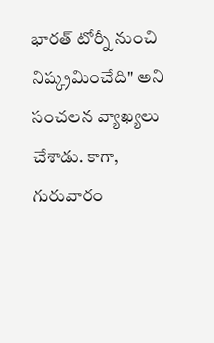భారత్ టోర్నీ నుంచి నిష్క్రమించేది" అని సంచలన వ్యాఖ్యలు చేశాడు. కాగా, గురువారం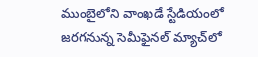ముంబైలోని వాంఖడే స్టేడియంలో జరగనున్న సెమీఫైనల్ మ్యాచ్‌లో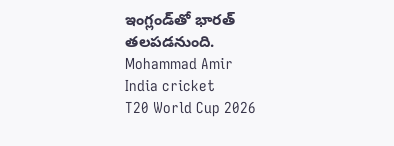ఇంగ్లండ్‌తో భారత్ తలపడనుంది.
Mohammad Amir
India cricket
T20 World Cup 2026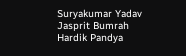Suryakumar Yadav
Jasprit Bumrah
Hardik Pandya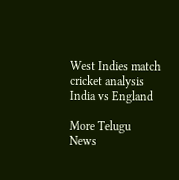West Indies match
cricket analysis
India vs England

More Telugu News